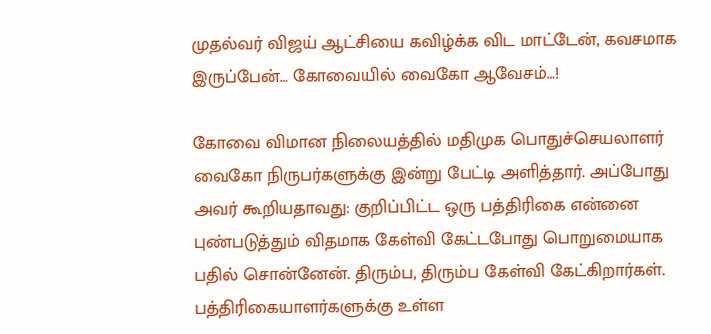முதல்வர் விஜய் ஆட்சியை கவிழ்க்க விட மாட்டேன், கவசமாக இருப்பேன்… கோவையில் வைகோ ஆவேசம்…!

கோவை விமான நிலையத்தில் மதிமுக பொதுச்செயலாளர் வைகோ நிருபர்களுக்கு இன்று பேட்டி அளித்தார். அப்போது அவர் கூறியதாவது: குறிப்பிட்ட ஒரு பத்திரிகை என்னை புண்படுத்தும் விதமாக கேள்வி கேட்டபோது பொறுமையாக பதில் சொன்னேன். திரும்ப, திரும்ப கேள்வி கேட்கிறார்கள். பத்திரிகையாளர்களுக்கு உள்ள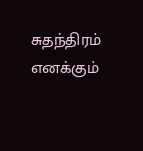சுதந்திரம் எனக்கும்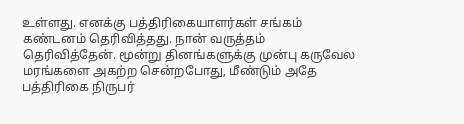உள்ளது. எனக்கு பத்திரிகையாளர்கள் சங்கம் கண்டனம் தெரிவித்தது. நான் வருத்தம் தெரிவித்தேன். மூன்று தினங்களுக்கு முன்பு கருவேல மரங்களை அகற்ற சென்றபோது, மீண்டும் அதே பத்திரிகை நிருபர்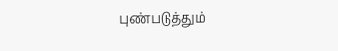புண்படுத்தும்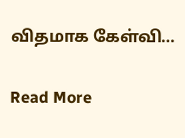விதமாக கேள்வி…

Read More